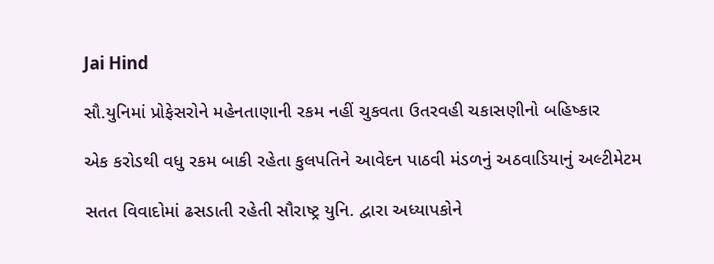Jai Hind

સૌ.યુનિમાં પ્રોફેસરોને મહેનતાણાની રકમ નહીં ચુકવતા ઉતરવહી ચકાસણીનો બહિષ્કાર

એક કરોડથી વધુ રકમ બાકી રહેતા કુલપતિને આવેદન પાઠવી મંડળનું અઠવાડિયાનું અલ્ટીમેટમ

સતત વિવાદોમાં ઢસડાતી રહેતી સૌરાષ્ટ્ર યુનિ. દ્વારા અધ્યાપકોને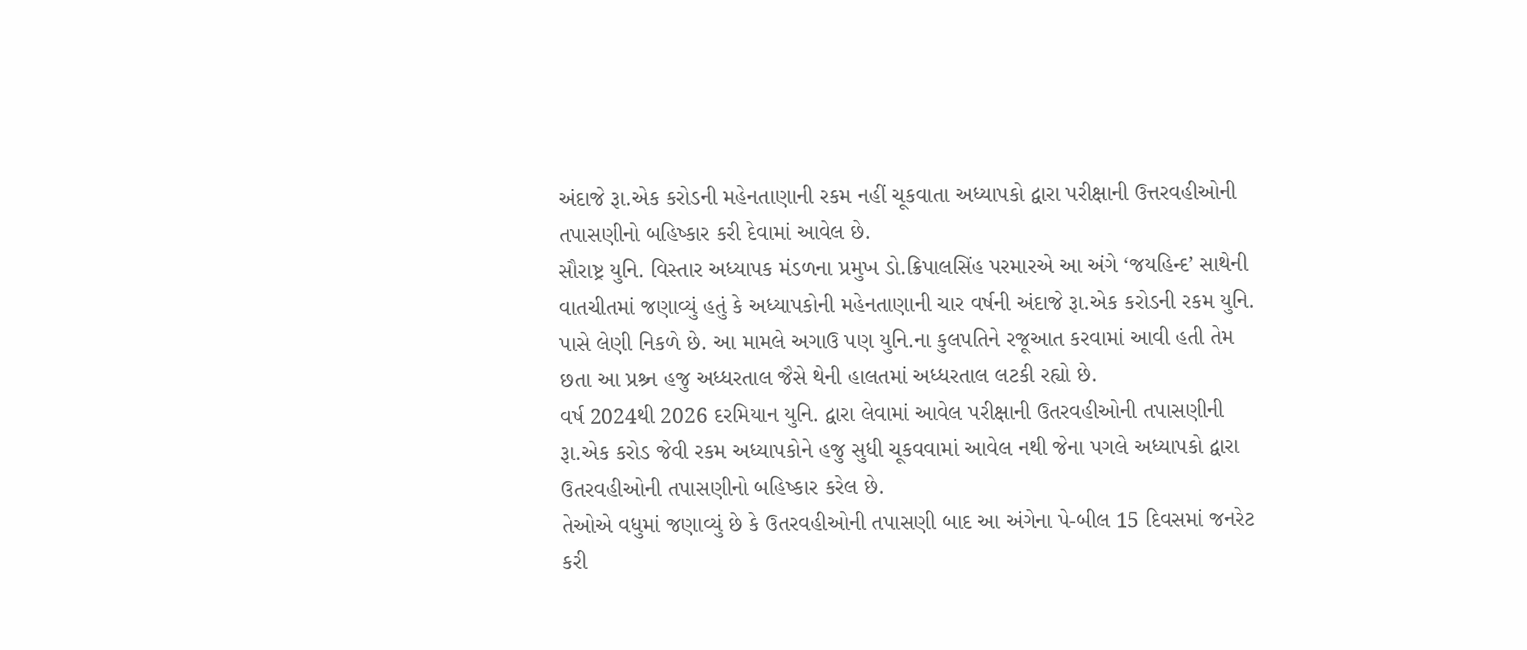અંદાજે રૂા.એક કરોડની મહેનતાણાની રકમ નહીં ચૂકવાતા અધ્યાપકો દ્વારા પરીક્ષાની ઉત્તરવહીઓની તપાસણીનો બહિષ્કાર કરી દેવામાં આવેલ છે.
સૌરાષ્ટ્ર યુનિ. વિસ્તાર અધ્યાપક મંડળના પ્રમુખ ડો.ક્રિપાલસિંહ પરમારએ આ અંગે ‘જયહિન્દ’ સાથેની વાતચીતમાં જણાવ્યું હતું કે અધ્યાપકોની મહેનતાણાની ચાર વર્ષની અંદાજે રૂા.એક કરોડની રકમ યુનિ. પાસે લેણી નિકળે છે. આ મામલે અગાઉ પણ યુનિ.ના કુલપતિને રજૂઆત કરવામાં આવી હતી તેમ છતા આ પ્રશ્ર્ન હજુ અધ્ધરતાલ જૈસે થેની હાલતમાં અધ્ધરતાલ લટકી રહ્યો છે.
વર્ષ 2024થી 2026 દરમિયાન યુનિ. દ્વારા લેવામાં આવેલ પરીક્ષાની ઉતરવહીઓની તપાસણીની રૂા.એક કરોડ જેવી રકમ અધ્યાપકોને હજુ સુધી ચૂકવવામાં આવેલ નથી જેના પગલે અધ્યાપકો દ્વારા ઉતરવહીઓની તપાસણીનો બહિષ્કાર કરેલ છે.
તેઓએ વધુમાં જણાવ્યું છે કે ઉતરવહીઓની તપાસણી બાદ આ અંગેના પે-બીલ 15 દિવસમાં જનરેટ કરી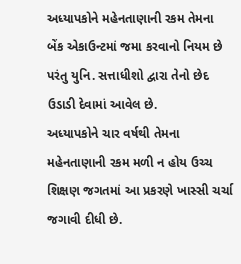અધ્યાપકોને મહેનતાણાની રકમ તેમના બેંક એકાઉન્ટમાં જમા કરવાનો નિયમ છે પરંતુ યુનિ. સત્તાધીશો દ્વારા તેનો છેદ ઉડાડી દેવામાં આવેલ છે.
અધ્યાપકોને ચાર વર્ષથી તેમના મહેનતાણાની રકમ મળી ન હોય ઉચ્ચ શિક્ષણ જગતમાં આ પ્રકરણે ખાસ્સી ચર્ચા જગાવી દીધી છે.